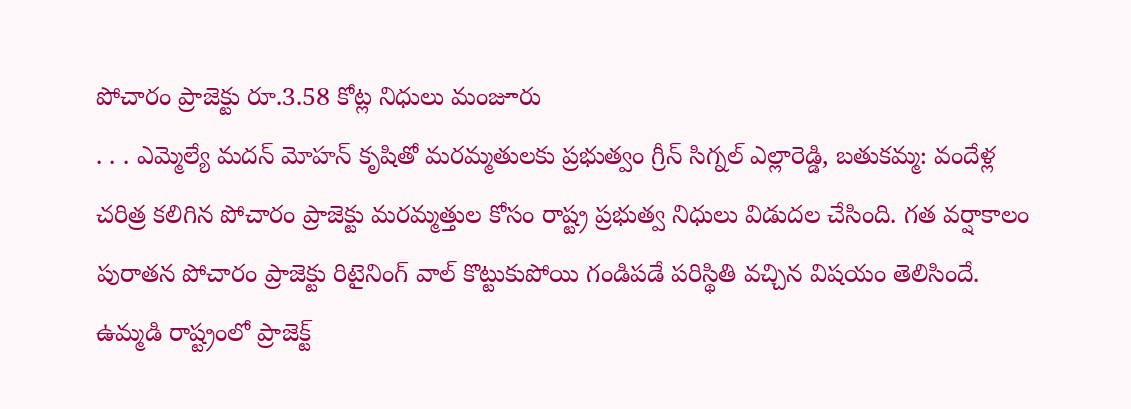పోచారం ప్రాజెక్టు రూ.3.58 కోట్ల నిధులు మంజూరు
. . . ఎమ్మెల్యే మదన్ మోహన్ కృషితో మరమ్మతులకు ప్రభుత్వం గ్రీన్ సిగ్నల్ ఎల్లారెడ్డి, బతుకమ్మ: వందేళ్ల చరిత్ర కలిగిన పోచారం ప్రాజెక్టు మరమ్మత్తుల కోసం రాష్ట్ర ప్రభుత్వ నిధులు విడుదల చేసింది. గత వర్షాకాలం పురాతన పోచారం ప్రాజెక్టు రిటైనింగ్ వాల్ కొట్టుకుపోయి గండిపడే పరిస్థితి వచ్చిన విషయం తెలిసిందే. ఉమ్మడి రాష్ట్రంలో ప్రాజెక్ట్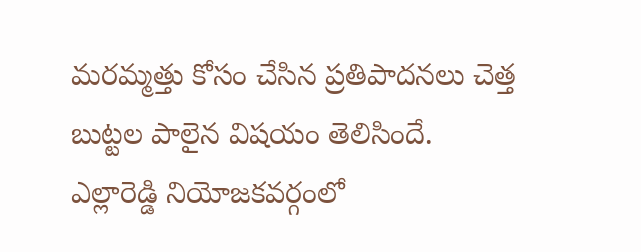మరమ్మత్తు కోసం చేసిన ప్రతిపాదనలు చెత్త బుట్టల పాలైన విషయం తెలిసిందే. ఎల్లారెడ్డి నియోజకవర్గంలో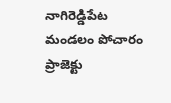నాగిరెడ్డిపేట మండలం పోచారం ప్రాజెక్టు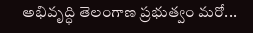అభివృద్ధి తెలంగాణ ప్రభుత్వం మరో...